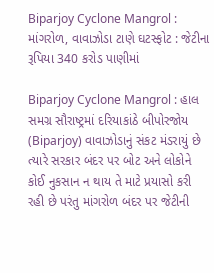Biparjoy Cyclone Mangrol : માંગરોળ, વાવાઝોડા ટાણે ઘટસ્ફોટ : જેટીના રૂપિયા 340 કરોડ પાણીમાં

Biparjoy Cyclone Mangrol : હાલ સમગ્ર સૌરાષ્ટ્રમાં દરિયાકાંઠે બીપોરજોય (Biparjoy) વાવાઝોડાનું સંકટ મંડરાયું છે ત્યારે સરકાર બંદર પર બોટ અને લોકોને કોઈ નુકસાન ન થાય તે માટે પ્રયાસો કરી રહી છે પરંતુ માંગરોળ બંદર પર જેટીની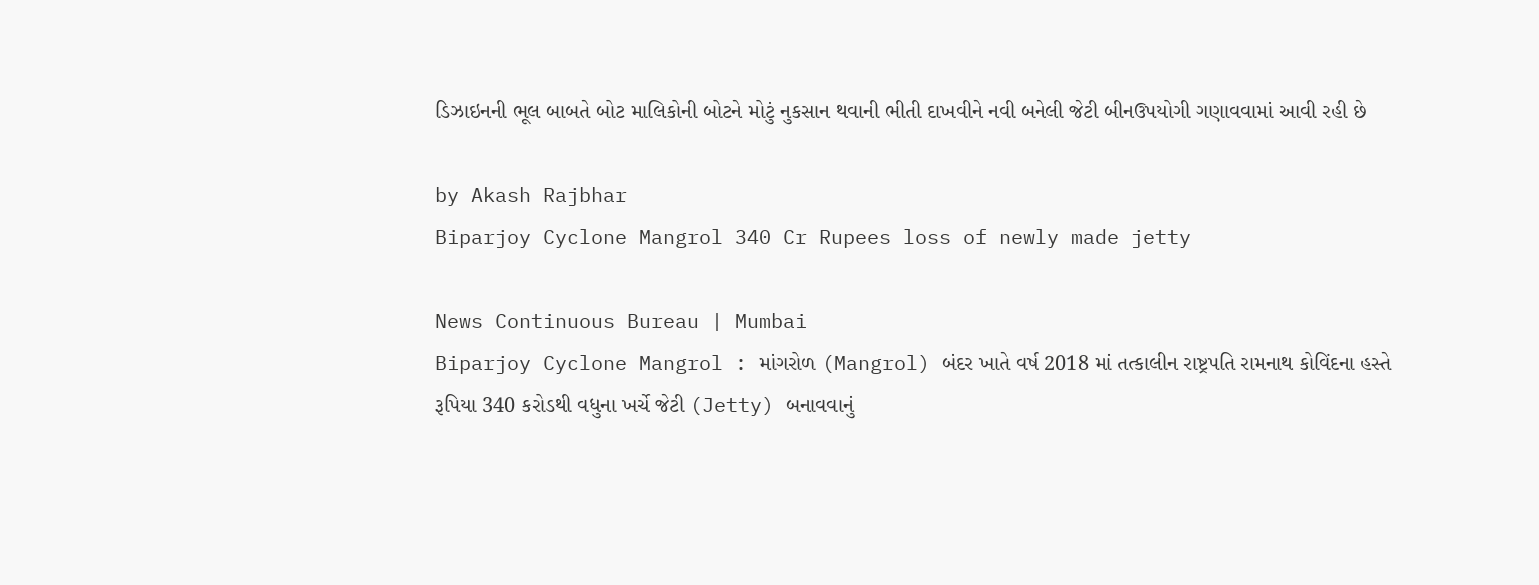ડિઝાઇનની ભૂલ બાબતે બોટ માલિકોની બોટને મોટું નુકસાન થવાની ભીતી દાખવીને નવી બનેલી જેટી બીનઉપયોગી ગણાવવામાં આવી રહી છે

by Akash Rajbhar
Biparjoy Cyclone Mangrol 340 Cr Rupees loss of newly made jetty

News Continuous Bureau | Mumbai
Biparjoy Cyclone Mangrol : માંગરોળ (Mangrol) બંદર ખાતે વર્ષ 2018 માં તત્કાલીન રાષ્ટ્રપતિ રામનાથ કોવિંદના હસ્તે રૂપિયા 340 કરોડથી વધુના ખર્ચે જેટી (Jetty) બનાવવાનું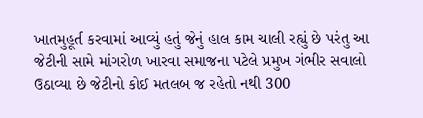ખાતમુહૂર્ત કરવામાં આવ્યું હતું જેનું હાલ કામ ચાલી રહ્યું છે પરંતુ આ જેટીની સામે માંગરોળ ખારવા સમાજના પટેલે પ્રમુખ ગંભીર સવાલો ઉઠાવ્યા છે જેટીનો કોઈ મતલબ જ રહેતો નથી 300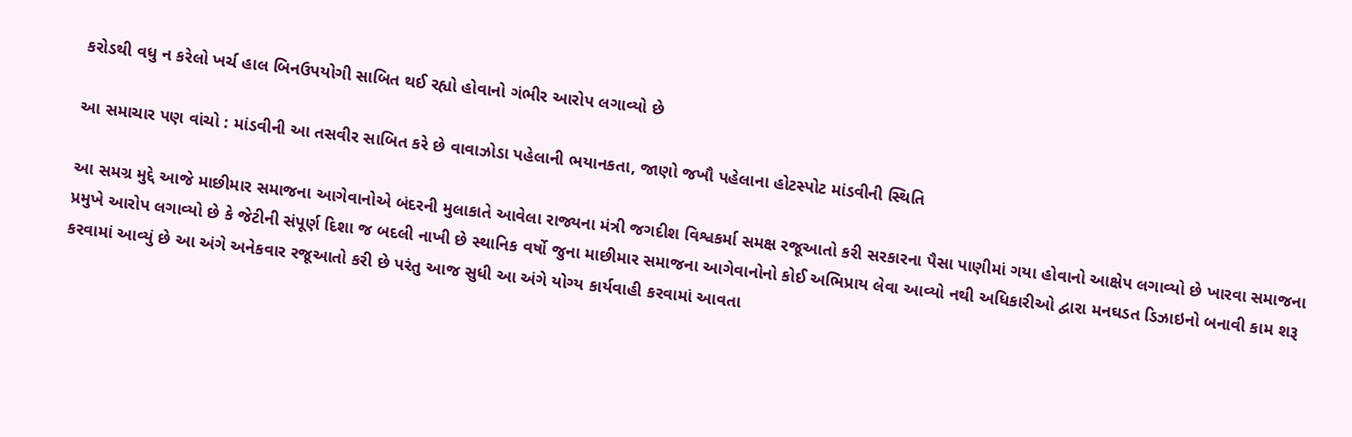કરોડથી વધુ ન કરેલો ખર્ચ હાલ બિનઉપયોગી સાબિત થઈ રહ્યો હોવાનો ગંભીર આરોપ લગાવ્યો છે

આ સમાચાર પણ વાંચો : માંડવીની આ તસવીર સાબિત કરે છે વાવાઝોડા પહેલાની ભયાનકતા, જાણો જખૌ પહેલાના હોટસ્પોટ માંડવીની સ્થિતિ

આ સમગ્ર મુદ્દે આજે માછીમાર સમાજના આગેવાનોએ બંદરની મુલાકાતે આવેલા રાજ્યના મંત્રી જગદીશ વિશ્વકર્મા સમક્ષ રજૂઆતો કરી સરકારના પૈસા પાણીમાં ગયા હોવાનો આક્ષેપ લગાવ્યો છે ખારવા સમાજના પ્રમુખે આરોપ લગાવ્યો છે કે જેટીની સંપૂર્ણ દિશા જ બદલી નાખી છે સ્થાનિક વર્ષો જુના માછીમાર સમાજના આગેવાનોનો કોઈ અભિપ્રાય લેવા આવ્યો નથી અધિકારીઓ દ્વારા મનઘડત ડિઝાઇનો બનાવી કામ શરૂ કરવામાં આવ્યું છે આ અંગે અનેકવાર રજૂઆતો કરી છે પરંતુ આજ સુધી આ અંગે યોગ્ય કાર્યવાહી કરવામાં આવતા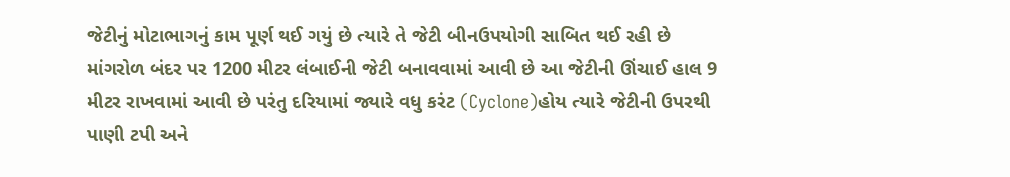જેટીનું મોટાભાગનું કામ પૂર્ણ થઈ ગયું છે ત્યારે તે જેટી બીનઉપયોગી સાબિત થઈ રહી છે માંગરોળ બંદર પર 1200 મીટર લંબાઈની જેટી બનાવવામાં આવી છે આ જેટીની ઊંચાઈ હાલ 9 મીટર રાખવામાં આવી છે પરંતુ દરિયામાં જ્યારે વધુ કરંટ (Cyclone)હોય ત્યારે જેટીની ઉપરથી પાણી ટપી અને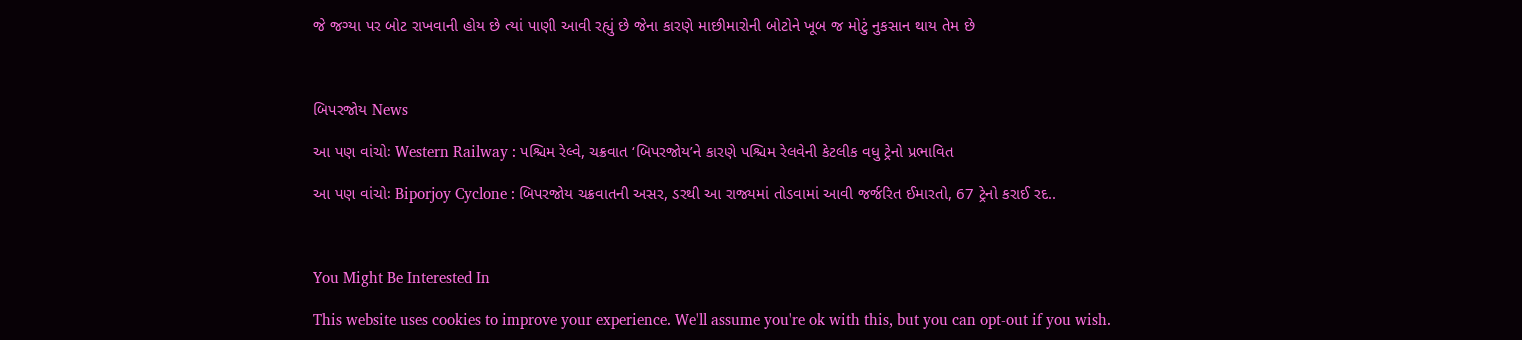જે જગ્યા પર બોટ રાખવાની હોય છે ત્યાં પાણી આવી રહ્યું છે જેના કારણે માછીમારોની બોટોને ખૂબ જ મોટું નુકસાન થાય તેમ છે



બિપરજોય News

આ પણ વાંચોઃ Western Railway : પશ્ચિમ રેલ્વે, ચક્રવાત ‘બિપરજોય’ને કારણે પશ્ચિમ રેલવેની કેટલીક વધુ ટ્રેનો પ્રભાવિત

આ પણ વાંચોઃ Biporjoy Cyclone : બિપરજોય ચક્રવાતની અસર, ડરથી આ રાજ્યમાં તોડવામાં આવી જર્જરિત ઈમારતો, 67 ટ્રેનો કરાઈ રદ..



You Might Be Interested In

This website uses cookies to improve your experience. We'll assume you're ok with this, but you can opt-out if you wish.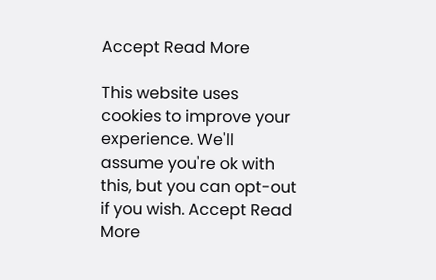Accept Read More

This website uses cookies to improve your experience. We'll assume you're ok with this, but you can opt-out if you wish. Accept Read More